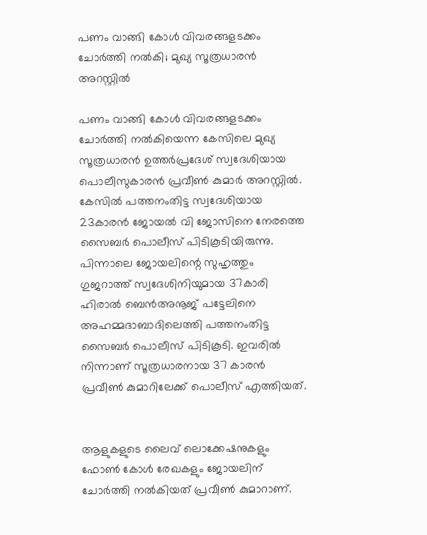പണം വാങ്ങി കോൾ വിവരങ്ങളടക്കം ചോർത്തി നൽകി; മുഖ്യ സൂത്രധാരൻ അറസ്റ്റിൽ

പണം വാങ്ങി കോൾ വിവരങ്ങളടക്കം ചോർത്തി നൽകിയെന്ന കേസിലെ മുഖ്യ സൂത്രധാരൻ ഉത്തർപ്രദേശ് സ്വദേശിയായ പൊലീസുകാരൻ പ്രവീൺ കുമാർ അറസ്റ്റിൽ. കേസിൽ പത്തനംതിട്ട സ്വദേശിയായ 23കാരൻ ജോയൽ വി ജോസിനെ നേരത്തെ സൈബർ പൊലീസ് പിടികൂടിയിരുന്നു. പിന്നാലെ ജോയലിന്റെ സുഹൃത്തും ഗുജറാത്ത് സ്വദേശിനിയുമായ 37കാരി ഹിരാൽ ബെൻഅനൂജ് പട്ടേലിനെ അഹമ്മദാബാദിലെത്തി പത്തനംതിട്ട സൈബർ പൊലീസ് പിടികൂടി. ഇവരിൽ നിന്നാണ് സൂത്രധാരനായ 37 കാരൻ പ്രവീൺ കുമാറിലേക്ക് പൊലീസ് എത്തിയത്.


ആളുകളുടെ ലൈവ് ലൊക്കേഷനുകളും ഫോൺ കോൾ രേഖകളും ജോയലിന് ചോർത്തി നൽകിയത് പ്രവീൺ കുമാറാണ്.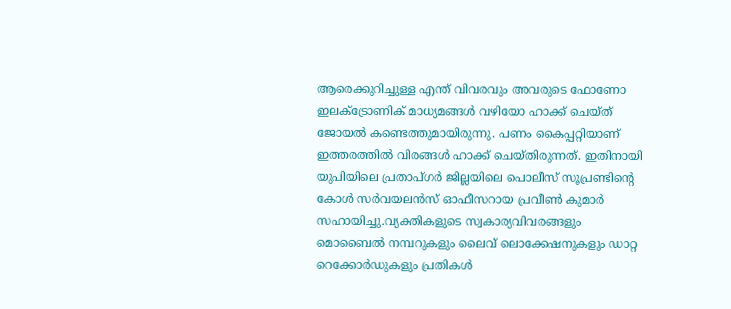ആരെക്കുറിച്ചുള്ള എന്ത് വിവരവും അവരുടെ ഫോണോ ഇലക്ട്രോണിക് മാധ്യമങ്ങൾ വഴിയോ ഹാക്ക് ചെയ്ത് ജോയൽ കണ്ടെത്തുമായിരുന്നു. പണം കൈപ്പറ്റിയാണ് ഇത്തരത്തിൽ വിരങ്ങൾ ഹാക്ക് ചെയ്തിരുന്നത്. ഇതിനായി യുപിയിലെ പ്രതാപ്ഗർ ജില്ലയിലെ പൊലീസ് സൂപ്രണ്ടിന്റെ കോൾ സർവയലൻസ് ഓഫീസറായ പ്രവീൺ കുമാർ സഹായിച്ചു.വ്യക്തികളുടെ സ്വകാര്യവിവരങ്ങളും മൊബൈൽ നമ്പറുകളും ലൈവ് ലൊക്കേഷനുകളും ഡാറ്റ റെക്കോർഡുകളും പ്രതികൾ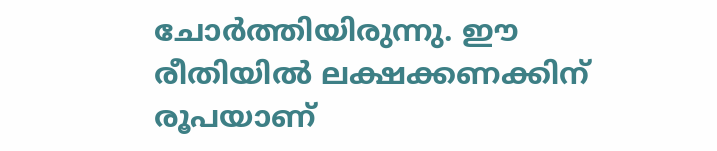ചോർത്തിയിരുന്നു. ഈ രീതിയിൽ ലക്ഷക്കണക്കിന് രൂപയാണ്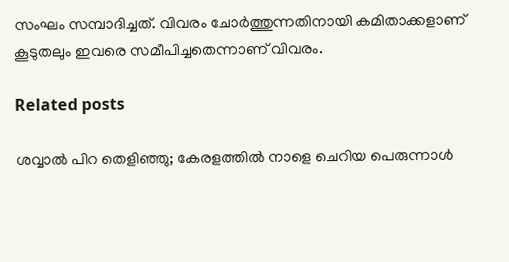സംഘം സമ്പാദിച്ചത്. വിവരം ചോർത്തുന്നതിനായി കമിതാക്കളാണ് കൂടുതലും ഇവരെ സമീപിച്ചതെന്നാണ് വിവരം.

Related posts

ശവ്വാല്‍ പിറ തെളിഞ്ഞു; കേരളത്തില്‍ നാളെ ചെറിയ പെരുന്നാൾ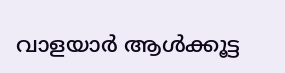വാളയാര്‍ ആള്‍ക്കൂട്ട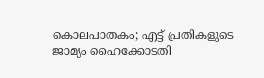കൊലപാതകം; എട്ട് പ്രതികളുടെ ജാമ്യം ഹൈക്കോടതി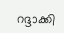റദ്ദാക്കി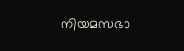നിയമസഭാ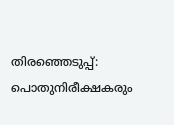തിരഞ്ഞെടുപ്പ്: പൊതുനിരീക്ഷകരും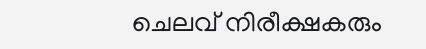ചെലവ് നിരീക്ഷകരും